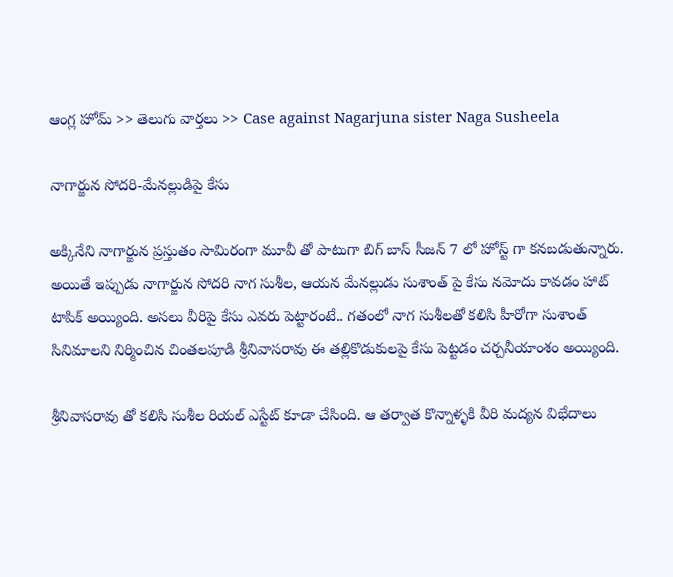ఆంగ్ల హోమ్ >> తెలుగు వార్తలు >> Case against Nagarjuna sister Naga Susheela

నాగార్జున సోదరి-మేనల్లుడిపై కేసు

అక్కినేని నాగార్జున ప్రస్తుతం సామిరంగా మూవీ తో పాటుగా బిగ్ బాస్ సీజన్ 7 లో హోస్ట్ గా కనబడుతున్నారు. అయితే ఇప్పుడు నాగార్జున సోదరి నాగ సుశీల, ఆయన మేనల్లుడు సుశాంత్ పై కేసు నమోదు కావడం హాట్ టాపిక్ అయ్యింది. అసలు వీరిపై కేసు ఎవరు పెట్టారంటే.. గతంలో నాగ సుశీలతో కలిసి హీరోగా సుశాంత్ సినిమాలని నిర్మించిన చింతలపూడి శ్రీనివాసరావు ఈ తల్లికొడుకులపై కేసు పెట్టడం చర్చనీయాంశం అయ్యింది.

శ్రీనివాసరావు తో కలిసి సుశీల రియల్ ఎస్టేట్ కూడా చేసింది. ఆ తర్వాత కొన్నాళ్ళకి వీరి మద్యన విభేదాలు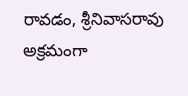రావడం, శ్రీనివాసరావు అక్రమంగా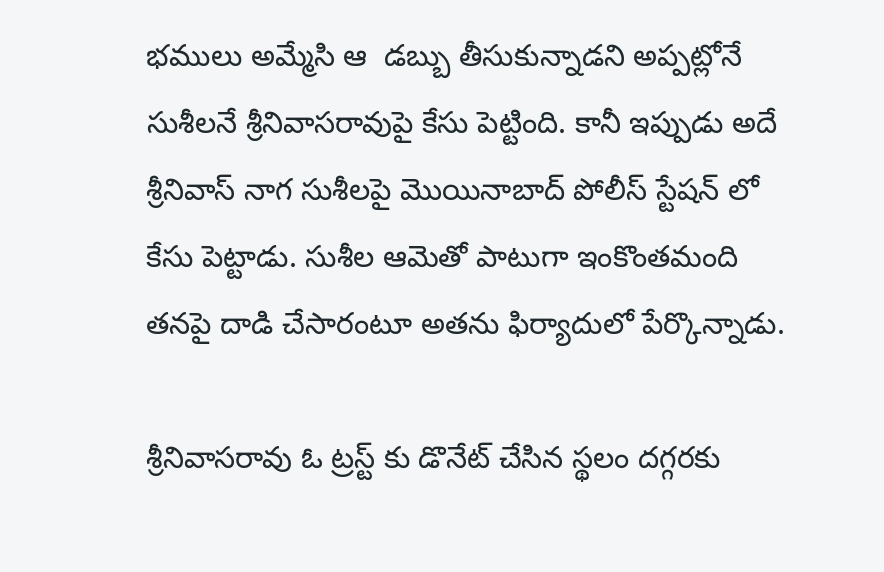భములు అమ్మేసి ఆ  డబ్బు తీసుకున్నాడని అప్పట్లోనే సుశీలనే శ్రీనివాసరావుపై కేసు పెట్టింది. కానీ ఇప్పుడు అదే శ్రీనివాస్ నాగ సుశీలపై మొయినాబాద్ పోలీస్ స్టేషన్ లో కేసు పెట్టాడు. సుశీల ఆమెతో పాటుగా ఇంకొంతమంది తనపై దాడి చేసారంటూ అతను ఫిర్యాదులో పేర్కొన్నాడు.

శ్రీనివాసరావు ఓ ట్రస్ట్ కు డొనేట్ చేసిన స్థలం దగ్గరకు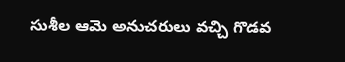సుశీల ఆమె అనుచరులు వచ్చి గొడవ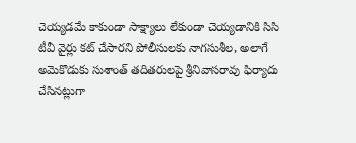చెయ్యడమే కాకుండా సాక్ష్యాలు లేకుండా చెయ్యడానికి సిసి టీవీ వైర్లు కట్ చేసారని పోలీసులకు నాగసుశీల, అలాగే అమెకొడుకు సుశాంత్ తదితరులపై శ్రీనివాసరావు ఫిర్యాదు చేసినట్లుగా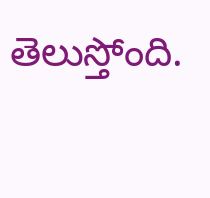తెలుస్తోంది.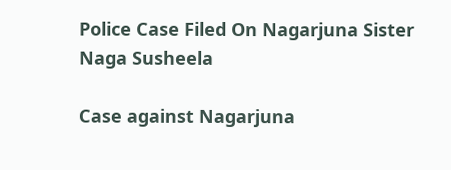Police Case Filed On Nagarjuna Sister Naga Susheela

Case against Nagarjuna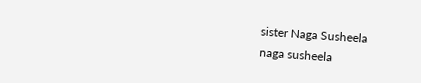sister Naga Susheela
naga susheela